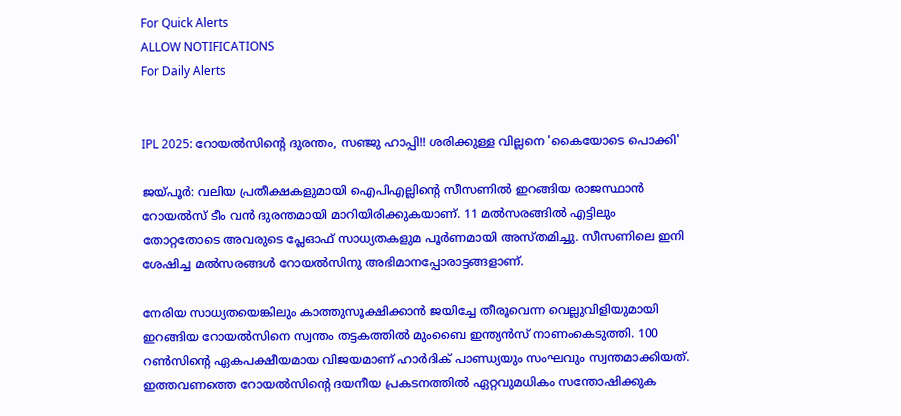For Quick Alerts
ALLOW NOTIFICATIONS
For Daily Alerts


IPL 2025: റോയല്‍സിന്റെ ദുരന്തം, സഞ്ജു ഹാപ്പി!! ശരിക്കുള്ള വില്ലനെ 'കൈയോടെ പൊക്കി'

ജയ്പൂര്‍: വലിയ പ്രതീക്ഷകളുമായി ഐപിഎല്ലിന്റെ സീസണില്‍ ഇറങ്ങിയ രാജസ്ഥാന്‍ റോയല്‍സ് ടീം വന്‍ ദുരന്തമായി മാറിയിരിക്കുകയാണ്. 11 മല്‍സരങ്ങില്‍ എട്ടിലും തോറ്റതോടെ അവരുടെ പ്ലേഓഫ് സാധ്യതകളുമ പൂര്‍ണമായി അസ്തമിച്ചു. സീസണിലെ ഇനി ശേഷിച്ച മല്‍സരങ്ങള്‍ റോയല്‍സിനു അഭിമാനപ്പോരാട്ടങ്ങളാണ്.

നേരിയ സാധ്യതയെങ്കിലും കാത്തുസൂക്ഷിക്കാന്‍ ജയിച്ചേ തീരൂവെന്ന വെല്ലുവിളിയുമായി ഇറങ്ങിയ റോയല്‍സിനെ സ്വന്തം തട്ടകത്തില്‍ മുംബൈ ഇന്ത്യന്‍സ് നാണംകെടുത്തി. 100 റണ്‍സിന്റെ ഏകപക്ഷീയമായ വിജയമാണ് ഹാര്‍ദിക് പാണ്ഡ്യയും സംഘവും സ്വന്തമാക്കിയത്. ഇത്തവണത്തെ റോയല്‍സിന്റെ ദയനീയ പ്രകടനത്തില്‍ ഏറ്റവുമധികം സന്തോഷിക്കുക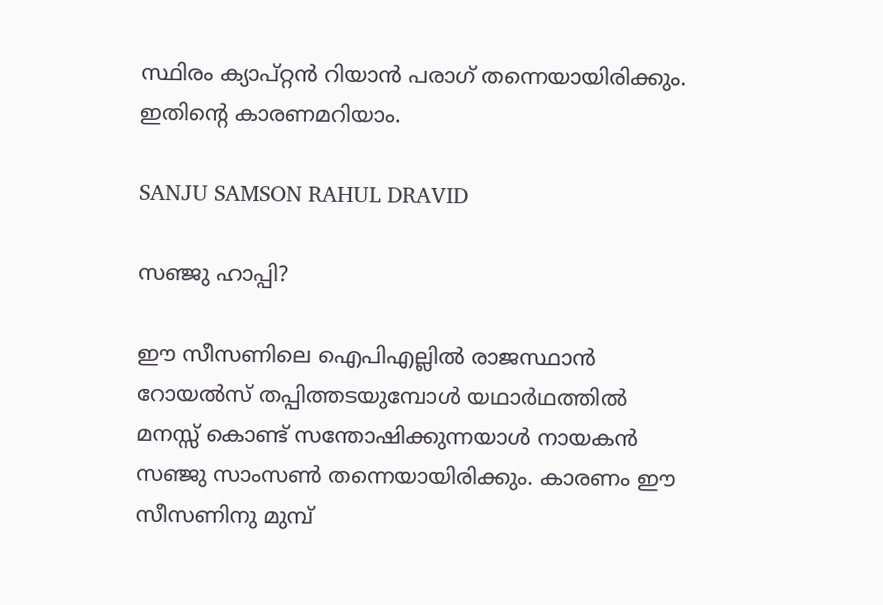സ്ഥിരം ക്യാപ്റ്റന്‍ റിയാന്‍ പരാഗ് തന്നെയായിരിക്കും. ഇതിന്റെ കാരണമറിയാം.

SANJU SAMSON RAHUL DRAVID

സഞ്ജു ഹാപ്പി?

ഈ സീസണിലെ ഐപിഎല്ലില്‍ രാജസ്ഥാന്‍ റോയല്‍സ് തപ്പിത്തടയുമ്പോള്‍ യഥാര്‍ഥത്തില്‍ മനസ്സ് കൊണ്ട് സന്തോഷിക്കുന്നയാള്‍ നായകന്‍ സഞ്ജു സാംസണ്‍ തന്നെയായിരിക്കും. കാരണം ഈ സീസണിനു മുമ്പ്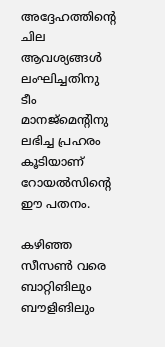അദ്ദേഹത്തിന്റെ ചില ആവശ്യങ്ങള്‍ ലംഘിച്ചതിനു ടീം മാനജ്‌മെന്റിനു ലഭിച്ച പ്രഹരം കൂടിയാണ് റോയല്‍സിന്റെ ഈ പതനം.

കഴിഞ്ഞ സീസണ്‍ വരെ ബാറ്റിങിലും ബൗളിങിലും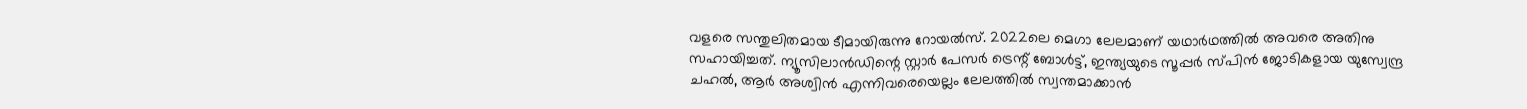വളരെ സന്തുലിതമായ ടീമായിരുന്നു റോയല്‍സ്. 2022ലെ മെഗാ ലേലമാണ് യഥാര്‍ഥത്തില്‍ അവരെ അതിനു സഹായിച്ചത്. ന്യൂസിലാന്‍ഡിന്റെ സ്റ്റാര്‍ പേസര്‍ ട്രെന്റ് ബോള്‍ട്ട്, ഇന്ത്യയുടെ സൂപ്പര്‍ സ്പിന്‍ ജോടികളായ യുസ്വേന്ദ്ര ചഹല്‍, ആര്‍ അശ്വിന്‍ എന്നിവരെയെല്ലം ലേലത്തില്‍ സ്വന്തമാക്കാന്‍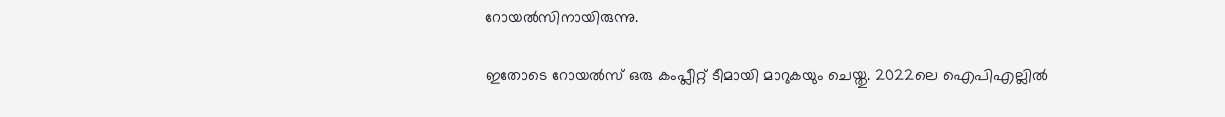റോയല്‍സിനായിരുന്നു.

ഇതോടെ റോയല്‍സ് ഒരു കംപ്ലീറ്റ് ടീമായി മാറുകയും ചെയ്തു. 2022ലെ ഐപിഎല്ലില്‍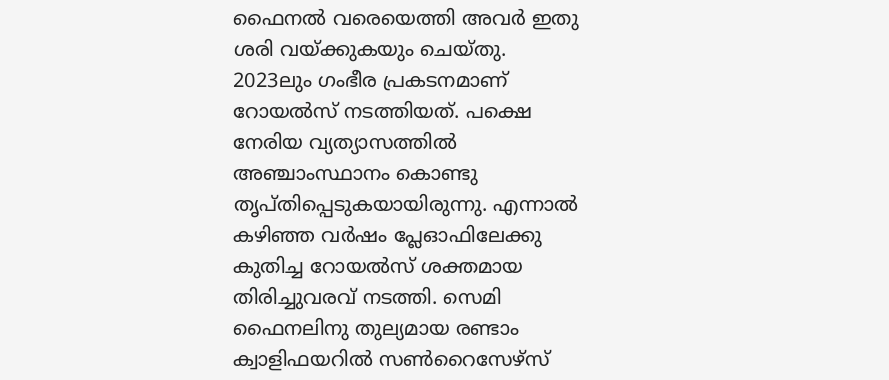ഫൈനല്‍ വരെയെത്തി അവര്‍ ഇതു ശരി വയ്ക്കുകയും ചെയ്തു. 2023ലും ഗംഭീര പ്രകടനമാണ് റോയല്‍സ് നടത്തിയത്. പക്ഷെ നേരിയ വ്യത്യാസത്തില്‍ അഞ്ചാംസ്ഥാനം കൊണ്ടു തൃപ്തിപ്പെടുകയായിരുന്നു. എന്നാല്‍ കഴിഞ്ഞ വര്‍ഷം പ്ലേഓഫിലേക്കു കുതിച്ച റോയല്‍സ് ശക്തമായ തിരിച്ചുവരവ് നടത്തി. സെമി ഫൈനലിനു തുല്യമായ രണ്ടാം ക്വാളിഫയറില്‍ സണ്‍റൈസേഴ്‌സ്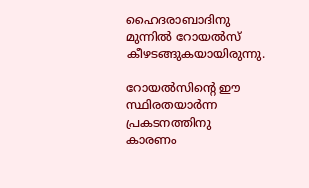ഹൈദരാബാദിനു മുന്നില്‍ റോയല്‍സ് കീഴടങ്ങുകയായിരുന്നു.

റോയല്‍സിന്റെ ഈ സ്ഥിരതയാര്‍ന്ന പ്രകടനത്തിനു കാരണം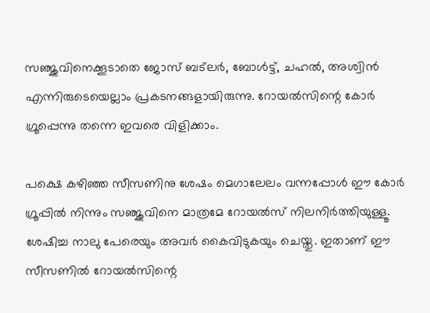സഞ്ജുവിനെക്കൂടാതെ ജോസ് ബട്‌ലര്‍, ബോള്‍ട്ട്, ചഹല്‍, അശ്വിന്‍ എന്നിരുടെയെല്ലാം പ്രകടനങ്ങളായിരുന്നു. റോയല്‍സിന്റെ കോര്‍ ഗ്രൂപ്പെന്നു തന്നെ ഇവരെ വിളിക്കാം.

പക്ഷെ കഴിഞ്ഞ സീസണിനു ശേഷം മെഗാലേലം വന്നപ്പോള്‍ ഈ കോര്‍ ഗ്രൂപ്പില്‍ നിന്നും സഞ്ജുവിനെ മാത്രമേ റോയല്‍സ് നിലനിര്‍ത്തിയുള്ളൂ. ശേഷിച്ച നാലു പേരെയും അവര്‍ കൈവിടുകയും ചെയ്തു. ഇതാണ് ഈ സീസണില്‍ റോയല്‍സിന്റെ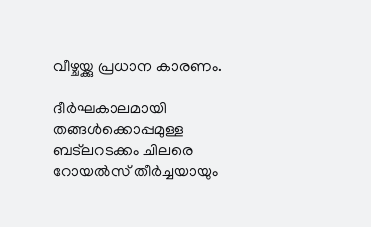വീഴ്ചയ്ക്കു പ്രധാന കാരണം.

ദീര്‍ഘകാലമായി തങ്ങള്‍ക്കൊപ്പമുള്ള ബട്‌ലറടക്കം ചിലരെ റോയല്‍സ് തീര്‍ച്ചയായും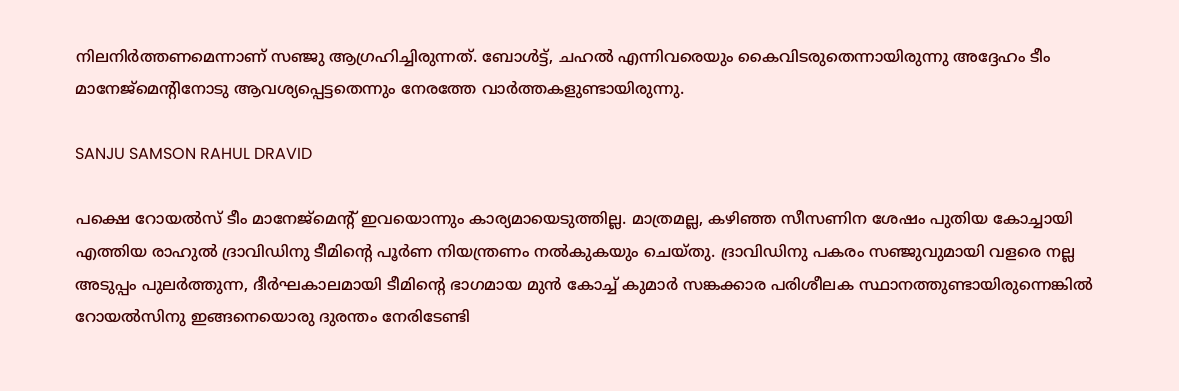നിലനിര്‍ത്തണമെന്നാണ് സഞ്ജു ആഗ്രഹിച്ചിരുന്നത്. ബോള്‍ട്ട്, ചഹല്‍ എന്നിവരെയും കൈവിടരുതെന്നായിരുന്നു അദ്ദേഹം ടീം മാനേജ്‌മെന്റിനോടു ആവശ്യപ്പെട്ടതെന്നും നേരത്തേ വാര്‍ത്തകളുണ്ടായിരുന്നു.

SANJU SAMSON RAHUL DRAVID

പക്ഷെ റോയല്‍സ് ടീം മാനേജ്‌മെന്റ് ഇവയൊന്നും കാര്യമായെടുത്തില്ല. മാത്രമല്ല, കഴിഞ്ഞ സീസണിന ശേഷം പുതിയ കോച്ചായി എത്തിയ രാഹുല്‍ ദ്രാവിഡിനു ടീമിന്റെ പൂര്‍ണ നിയന്ത്രണം നല്‍കുകയും ചെയ്തു. ദ്രാവിഡിനു പകരം സഞ്ജുവുമായി വളരെ നല്ല അടുപ്പം പുലര്‍ത്തുന്ന, ദീര്‍ഘകാലമായി ടീമിന്റെ ഭാഗമായ മുന്‍ കോച്ച് കുമാര്‍ സങ്കക്കാര പരിശീലക സ്ഥാനത്തുണ്ടായിരുന്നെങ്കില്‍ റോയല്‍സിനു ഇങ്ങനെയൊരു ദുരന്തം നേരിടേണ്ടി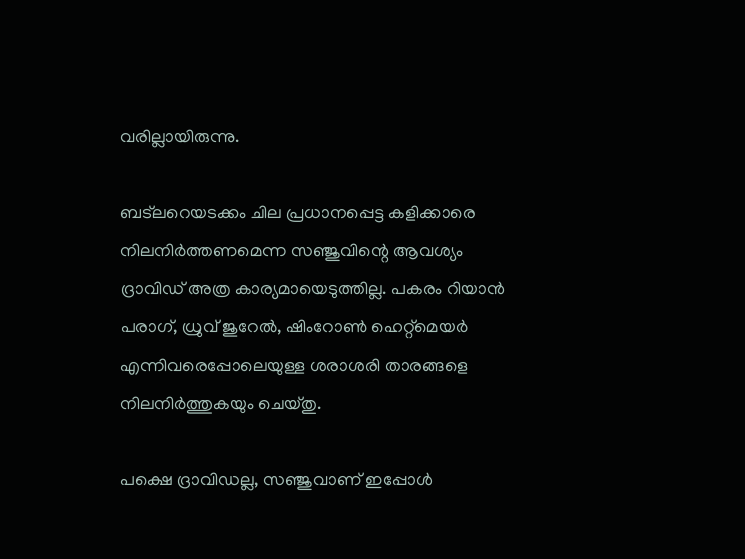വരില്ലായിരുന്നു.

ബട്‌ലറെയടക്കം ചില പ്രധാനപ്പെട്ട കളിക്കാരെ നിലനിര്‍ത്തണമെന്ന സഞ്ജുവിന്റെ ആവശ്യം ദ്രാവിഡ് അത്ര കാര്യമായെടുത്തില്ല. പകരം റിയാന്‍ പരാഗ്, ധ്രുവ് ജുറേല്‍, ഷിംറോണ്‍ ഹെറ്റ്‌മെയര്‍ എന്നിവരെപ്പോലെയുള്ള ശരാശരി താരങ്ങളെ നിലനിര്‍ത്തുകയും ചെയ്തു.

പക്ഷെ ദ്രാവിഡല്ല, സഞ്ജുവാണ് ഇപ്പോള്‍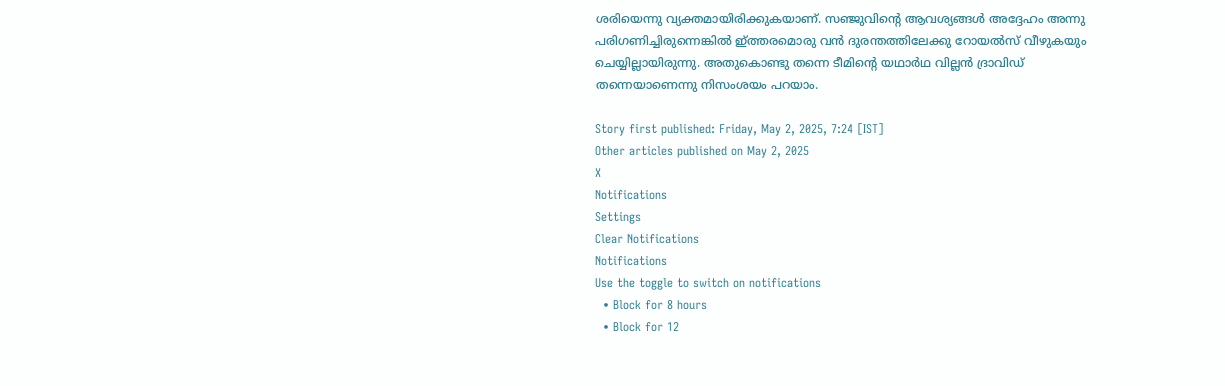ശരിയെന്നു വ്യക്തമായിരിക്കുകയാണ്. സഞ്ജുവിന്റെ ആവശ്യങ്ങള്‍ അദ്ദേഹം അന്നു പരിഗണിച്ചിരുന്നെങ്കില്‍ ഇ്ത്തരമൊരു വന്‍ ദുരന്തത്തിലേക്കു റോയല്‍സ് വീഴുകയും ചെയ്യില്ലായിരുന്നു. അതുകൊണ്ടു തന്നെ ടീമിന്റെ യഥാര്‍ഥ വില്ലന്‍ ദ്രാവിഡ് തന്നെയാണെന്നു നിസംശയം പറയാം.

Story first published: Friday, May 2, 2025, 7:24 [IST]
Other articles published on May 2, 2025
X
Notifications
Settings
Clear Notifications
Notifications
Use the toggle to switch on notifications
  • Block for 8 hours
  • Block for 12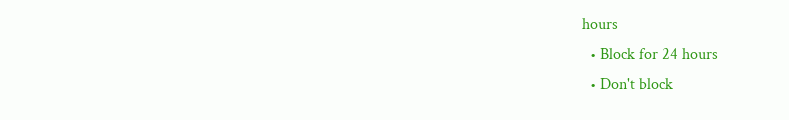hours
  • Block for 24 hours
  • Don't block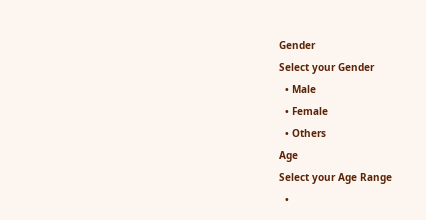Gender
Select your Gender
  • Male
  • Female
  • Others
Age
Select your Age Range
  •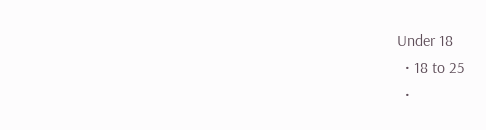Under 18
  • 18 to 25
  •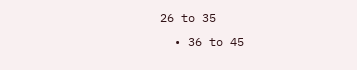26 to 35
  • 36 to 45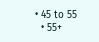• 45 to 55
  • 55+